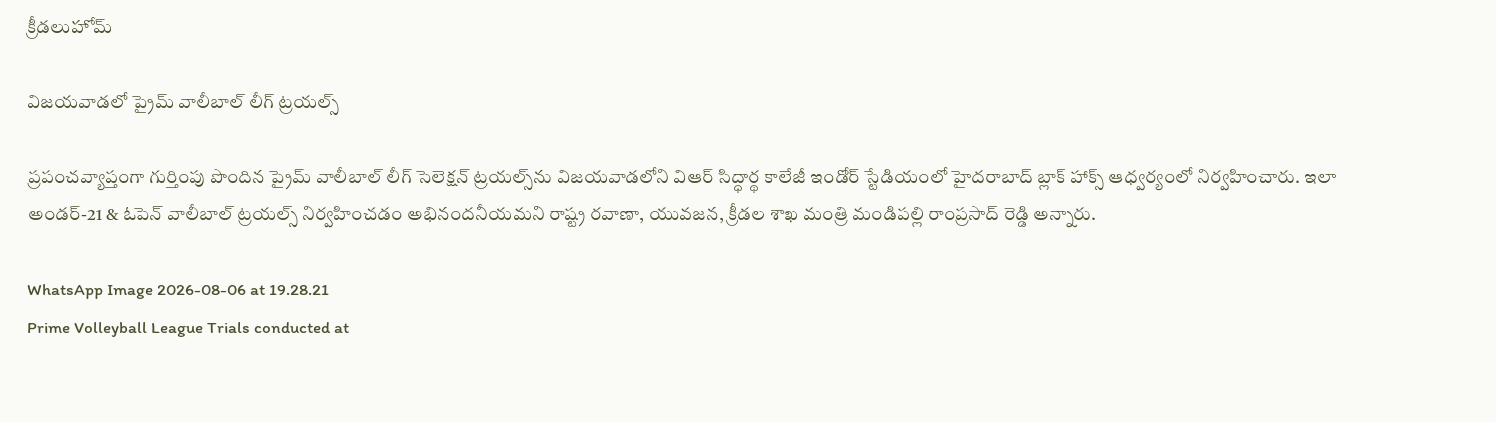క్రీడలుహోమ్

విజయవాడలో ప్రైమ్ వాలీబాల్ లీగ్ ట్రయల్స్‌

ప్రపంచవ్యాప్తంగా గుర్తింపు పొందిన ప్రైమ్ వాలీబాల్ లీగ్ సెలెక్షన్ ట్రయల్స్‌ను విజయవాడలోని విఆర్ సిద్ధార్థ కాలేజీ ఇండోర్ స్టేడియంలో హైదరాబాద్ బ్లాక్ హాక్స్ ఆధ్వర్యంలో నిర్వహించారు. ఇలా అండర్-21 & ఓపెన్ వాలీబాల్ ట్రయల్స్ నిర్వహించడం అభినందనీయమని రాష్ట్ర రవాణా, యువజన, క్రీడల శాఖ మంత్రి మండిపల్లి రాంప్రసాద్ రెడ్డి అన్నారు.

WhatsApp Image 2026-08-06 at 19.28.21
Prime Volleyball League Trials conducted at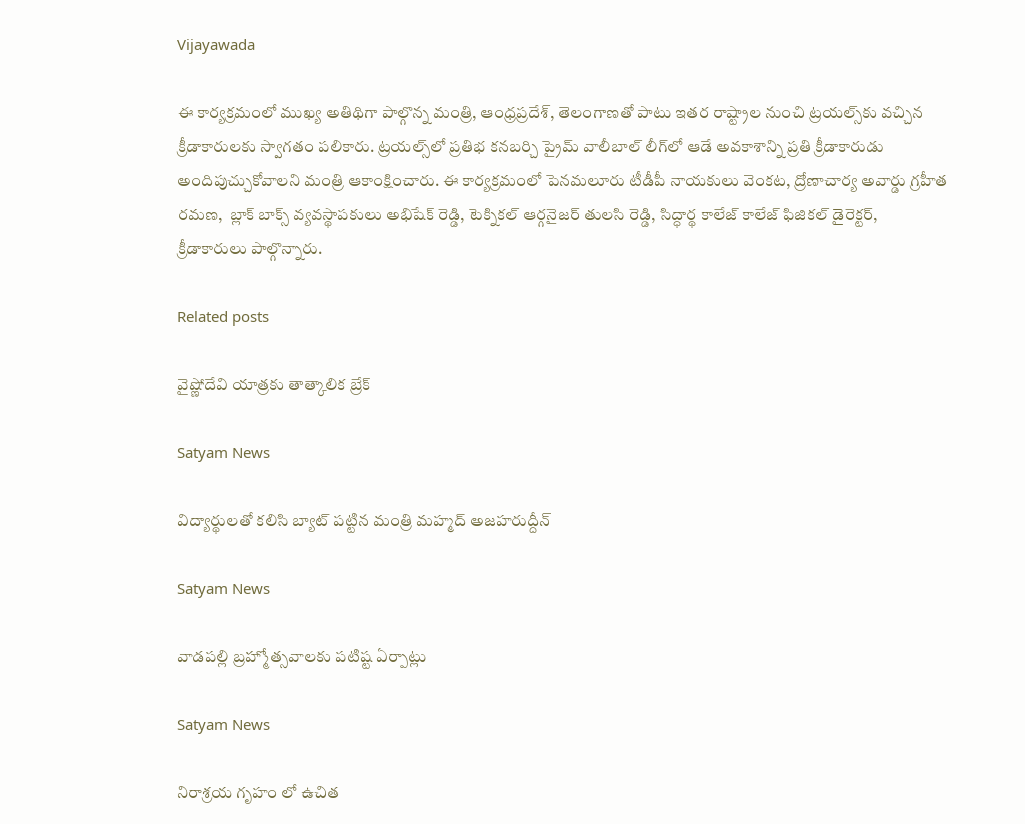Vijayawada

ఈ కార్యక్రమంలో ముఖ్య అతిథిగా పాల్గొన్న మంత్రి, ఆంధ్రప్రదేశ్, తెలంగాణతో పాటు ఇతర రాష్ట్రాల నుంచి ట్రయల్స్‌కు వచ్చిన క్రీడాకారులకు స్వాగతం పలికారు. ట్రయల్స్‌లో ప్రతిభ కనబర్చి ప్రైమ్ వాలీబాల్ లీగ్‌లో ఆడే అవకాశాన్ని ప్రతి క్రీడాకారుడు అందిపుచ్చుకోవాలని మంత్రి ఆకాంక్షించారు. ఈ కార్యక్రమంలో పెనమలూరు టీడీపీ నాయకులు వెంకట, ద్రోణాచార్య అవార్డు గ్రహీత రమణ,  బ్లాక్ బాక్స్ వ్యవస్థాపకులు అభిషేక్ రెడ్డి, టెక్నికల్ ఆర్గనైజర్ తులసి రెడ్డి, సిద్ధార్థ కాలేజ్ కాలేజ్ ఫిజికల్ డైరెక్టర్, క్రీడాకారులు పాల్గొన్నారు.

Related posts

వైష్ణోదేవి యాత్రకు తాత్కాలిక బ్రేక్

Satyam News

విద్యార్థులతో కలిసి బ్యాట్ పట్టిన మంత్రి మహ్మద్ అజహరుద్దీన్

Satyam News

వాడపల్లి బ్రహ్మోత్సవాలకు పటిష్ట ఏర్పాట్లు

Satyam News

నిరాశ్రయ గృహం లో ఉచిత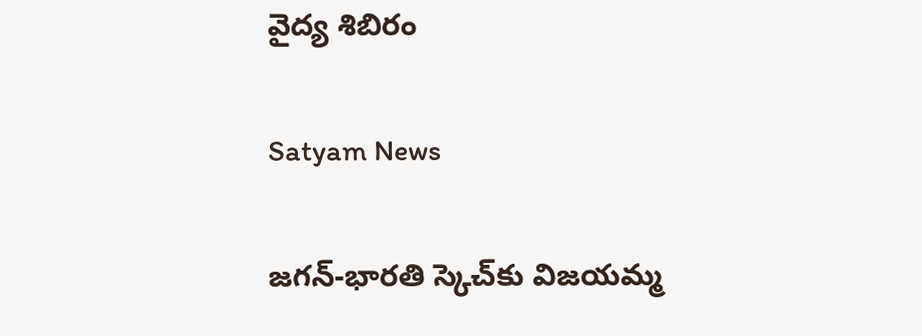వైద్య శిబిరం

Satyam News

జగన్‌-భారతి స్కెచ్‌కు విజయమ్మ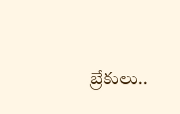బ్రేకులు..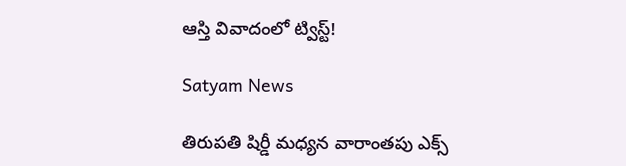ఆస్తి వివాదంలో ట్విస్ట్‌!

Satyam News

తిరుపతి షిర్డీ మధ్యన వారాంతపు ఎక్స్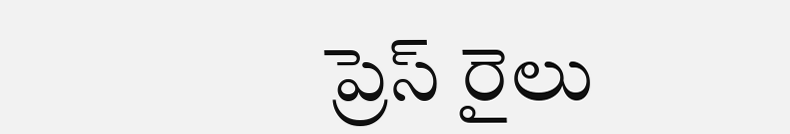ప్రెస్ రైలు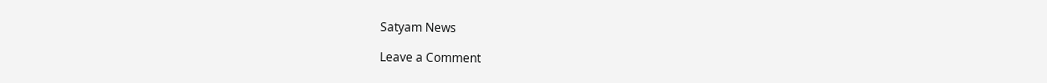Satyam News

Leave a Comment